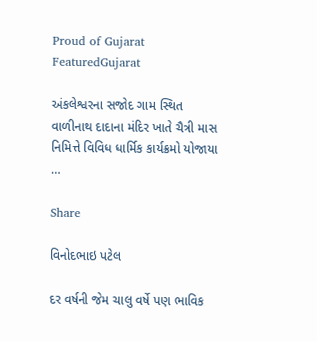Proud of Gujarat
FeaturedGujarat

અંકલેશ્વરના સજોદ ગામ સ્થિત વાળીનાથ દાદાના મંદિર ખાતે ચૈત્રી માસ નિમિત્તે વિવિધ ધાર્મિક કાર્યક્રમો યોજાયા …

Share

વિનોદભાઇ પટેલ

દર વર્ષની જેમ ચાલુ વર્ષે પણ ભાવિક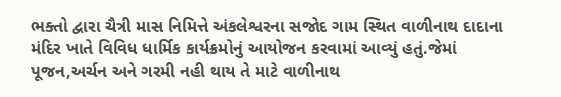ભક્તો દ્વારા ચૈત્રી માસ નિમિત્તે અંકલેશ્વરના સજોદ ગામ સ્થિત વાળીનાથ દાદાના મંદિર ખાતે વિવિધ ધાર્મિક કાર્યક્રમોનું આયોજન કરવામાં આવ્યું હતું.જેમાં પૂજન,અર્ચન અને ગરમી નહી થાય તે માટે વાળીનાથ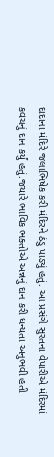દાદાના મંદિરે જલાભિષેક કરી મંદિરને ઠંડુ પાડ્યું હતું. આ પ્રસંગે સુરતના વેપારીએ મંદિરમાં કવચનું દાન કર્યું હતું.જયારે ભાવિક ભક્તોએ અન્નનું દાન કરી ધન્યતા અનુભવી હતી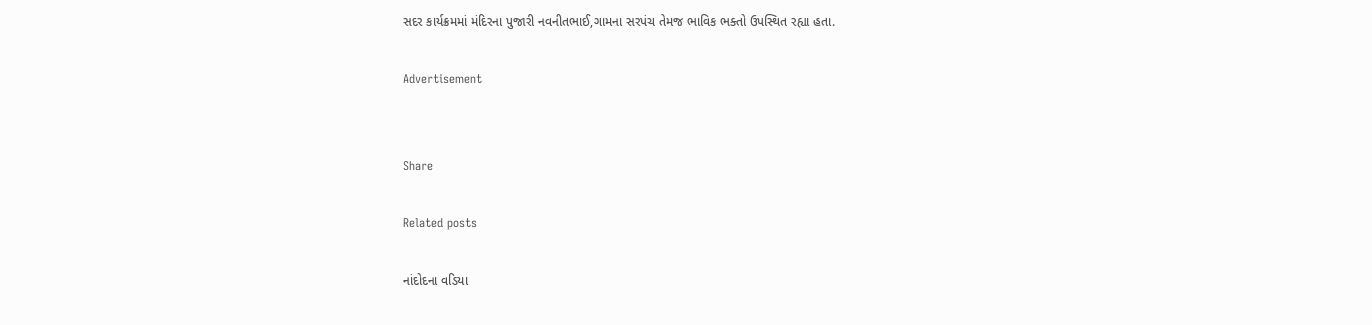સદર કાર્યક્રમમાં મંદિરના પુજારી નવનીતભાઈ,ગામના સરપંચ તેમજ ભાવિક ભક્તો ઉપસ્થિત રહ્યા હતા.

Advertisement


Share

Related posts

નાંદોદના વડિયા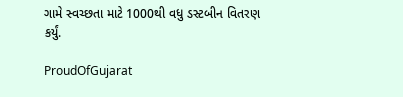ગામે સ્વચ્છતા માટે 1000થી વધુ ડસ્ટબીન વિતરણ કર્યું.

ProudOfGujarat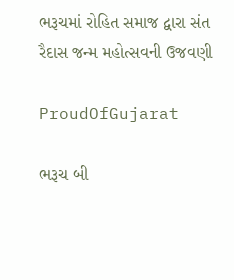ભરૂચમાં રોહિત સમાજ દ્વારા સંત રૈદાસ જન્મ મહોત્સવની ઉજવણી

ProudOfGujarat

ભરૂચ બી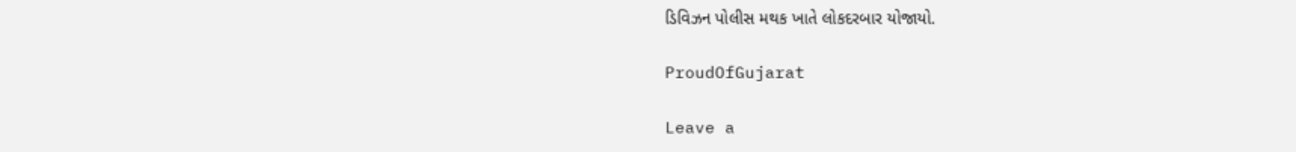ડિવિઝન પોલીસ મથક ખાતે લોકદરબાર યોજાયો.

ProudOfGujarat

Leave a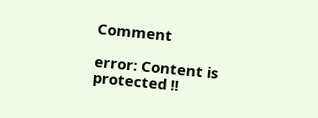Comment

error: Content is protected !!